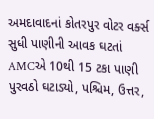અમદાવાદનાં કોતરપુર વોટર વર્ક્સ સુધી પાણીની આવક ઘટતાં AMCએ 10થી 15 ટકા પાણી પુરવઠો ઘટાડ્યો, પશ્ચિમ, ઉત્તર,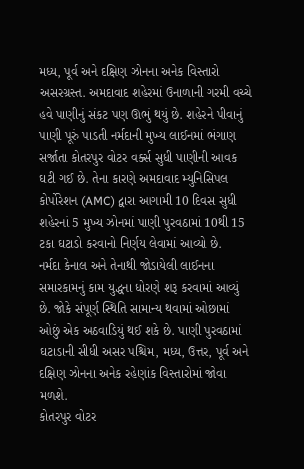મધ્ય, પૂર્વ અને દક્ષિણ ઝોનના અનેક વિસ્તારો અસરગ્રસ્ત. અમદાવાદ શહેરમાં ઉનાળાની ગરમી વચ્ચે હવે પાણીનું સંકટ પણ ઊભું થયું છે. શહેરને પીવાનું પાણી પૂરું પાડતી નર્મદાની મુખ્ય લાઈનમાં ભંગાણ સર્જાતા કોતરપુર વોટર વર્ક્સ સુધી પાણીની આવક ઘટી ગઈ છે. તેના કારણે અમદાવાદ મ્યુનિસિપલ કોર્પોરેશન (AMC) દ્વારા આગામી 10 દિવસ સુધી શહેરનાં 5 મુખ્ય ઝોનમાં પાણી પુરવઠામાં 10થી 15 ટકા ઘટાડો કરવાનો નિર્ણય લેવામાં આવ્યો છે.
નર્મદા કેનાલ અને તેનાથી જોડાયેલી લાઈનના સમારકામનું કામ યુદ્ધના ધોરણે શરૂ કરવામાં આવ્યું છે. જોકે સંપૂર્ણ સ્થિતિ સામાન્ય થવામાં ઓછામાં ઓછું એક અઠવાડિયું થઈ શકે છે. પાણી પુરવઠામાં ઘટાડાની સીધી અસર પશ્ચિમ, મધ્ય, ઉત્તર, પૂર્વ અને દક્ષિણ ઝોનના અનેક રહેણાંક વિસ્તારોમાં જોવા મળશે.
કોતરપુર વોટર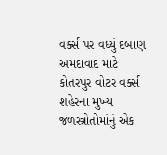વર્ક્સ પર વધ્યું દબાણ
અમદાવાદ માટે કોતરપુર વોટર વર્ક્સ શહેરના મુખ્ય જળસ્ત્રોતોમાંનું એક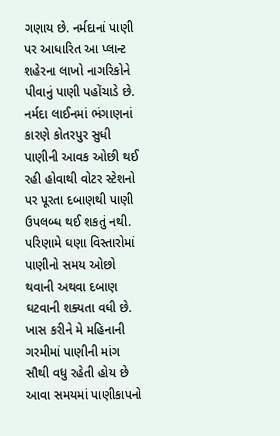ગણાય છે. નર્મદાનાં પાણી પર આધારિત આ પ્લાન્ટ શહેરના લાખો નાગરિકોને પીવાનું પાણી પહોંચાડે છે. નર્મદા લાઈનમાં ભંગાણનાં કારણે કોતરપુર સુધી પાણીની આવક ઓછી થઈ રહી હોવાથી વોટર સ્ટેશનો પર પૂરતા દબાણથી પાણી ઉપલબ્ધ થઈ શકતું નથી. પરિણામે ઘણા વિસ્તારોમાં પાણીનો સમય ઓછો થવાની અથવા દબાણ ઘટવાની શક્યતા વધી છે.
ખાસ કરીને મે મહિનાની ગરમીમાં પાણીની માંગ સૌથી વધુ રહેતી હોય છે આવા સમયમાં પાણીકાપનો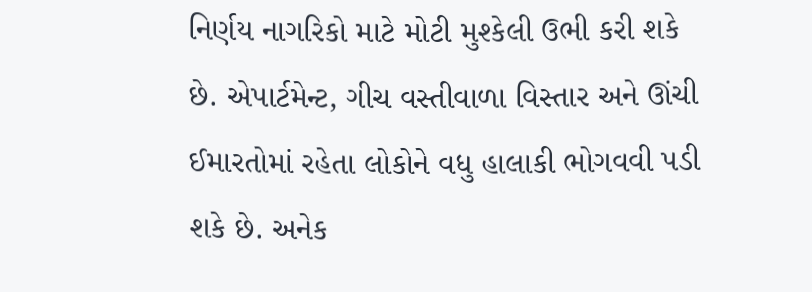નિર્ણય નાગરિકો માટે મોટી મુશ્કેલી ઉભી કરી શકે છે. એપાર્ટમેન્ટ, ગીચ વસ્તીવાળા વિસ્તાર અને ઊંચી ઈમારતોમાં રહેતા લોકોને વધુ હાલાકી ભોગવવી પડી શકે છે. અનેક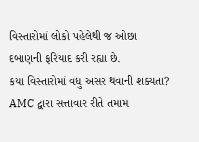વિસ્તારોમાં લોકો પહેલેથી જ ઓછા દબાણની ફરિયાદ કરી રહ્યા છે.
કયા વિસ્તારોમાં વધુ અસર થવાની શક્યતા?
AMC દ્વારા સત્તાવાર રીતે તમામ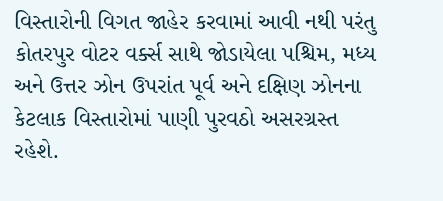વિસ્તારોની વિગત જાહેર કરવામાં આવી નથી પરંતુ કોતરપુર વોટર વર્ક્સ સાથે જોડાયેલા પશ્ચિમ, મધ્ય અને ઉત્તર ઝોન ઉપરાંત પૂર્વ અને દક્ષિણ ઝોનના કેટલાક વિસ્તારોમાં પાણી પુરવઠો અસરગ્રસ્ત રહેશે.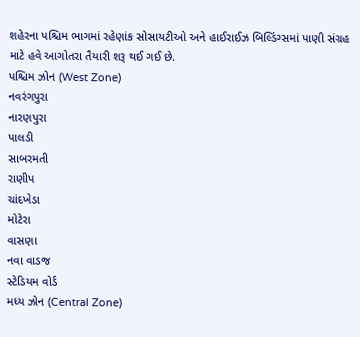શહેરના પશ્ચિમ ભાગમાં રહેણાંક સોસાયટીઓ અને હાઈરાઈઝ બિલ્ડિંગ્સમાં પાણી સંગ્રહ માટે હવે આગોતરા તૈયારી શરૂ થઈ ગઈ છે.
પશ્ચિમ ઝોન (West Zone)
નવરંગપુરા
નારણપુરા
પાલડી
સાબરમતી
રાણીપ
ચાંદખેડા
મોટેરા
વાસણા
નવા વાડજ
સ્ટેડિયમ વોર્ડ
મધ્ય ઝોન (Central Zone)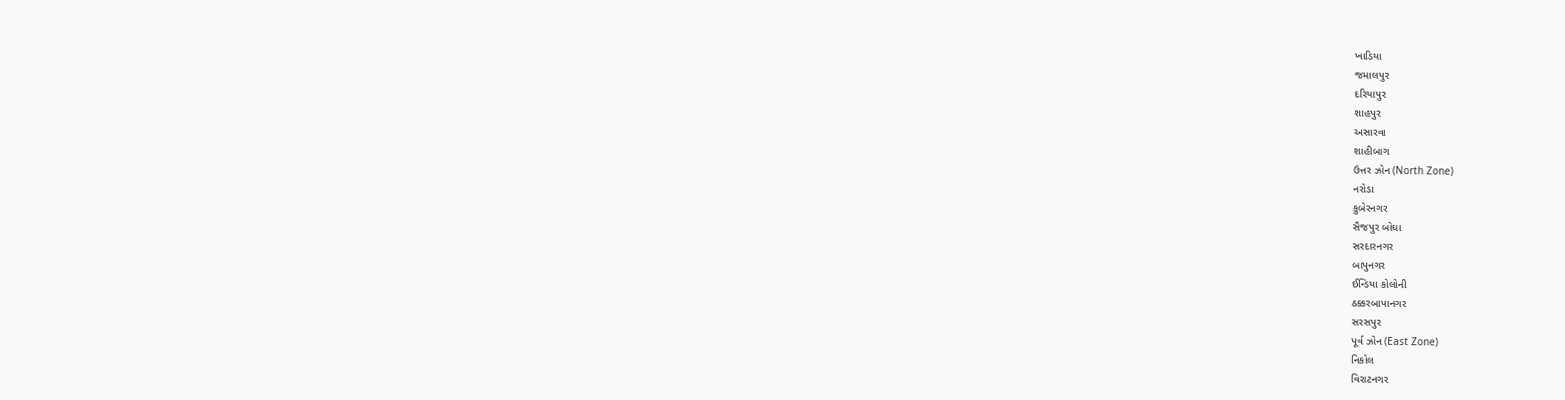ખાડિયા
જમાલપુર
દરિયાપુર
શાહપુર
અસારવા
શાહીબાગ
ઉત્તર ઝોન (North Zone)
નરોડા
કુબેરનગર
સૈજપુર બોઘા
સરદારનગર
બાપુનગર
ઈન્ડિયા કોલોની
ઠક્કરબાપાનગર
સરસપુર
પૂર્વ ઝોન (East Zone)
નિકોલ
વિરાટનગર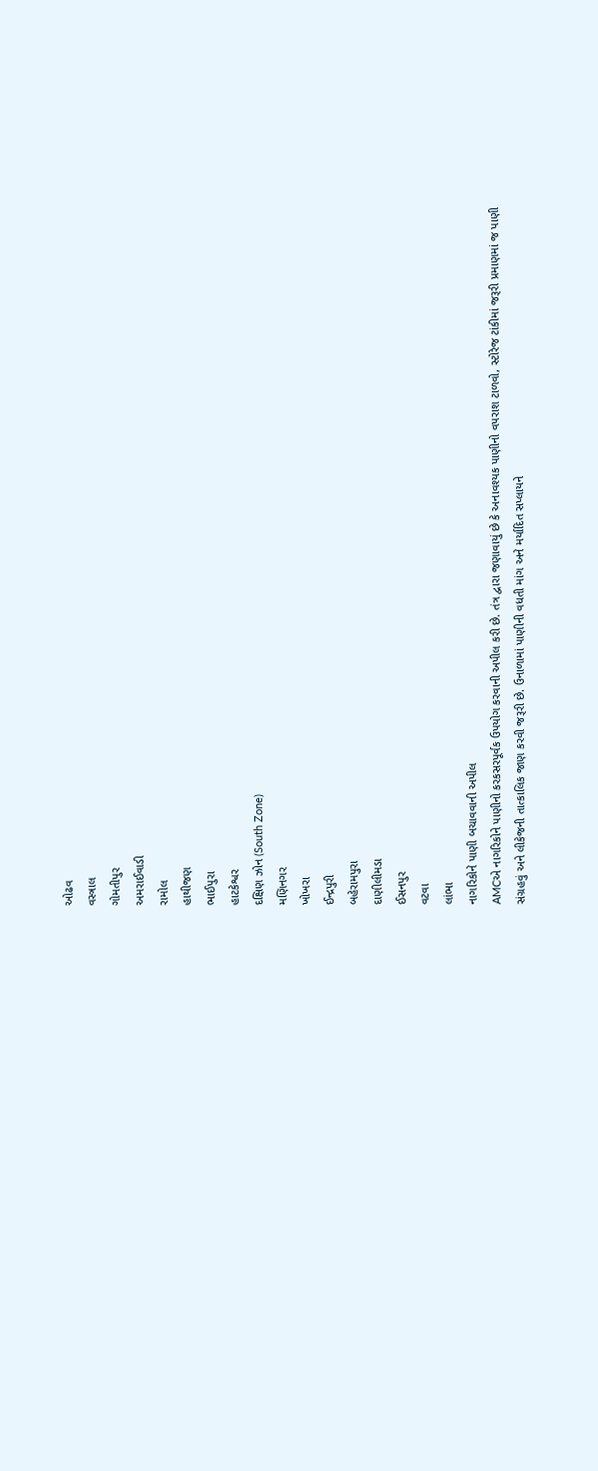ઓઢવ
વસ્ત્રાલ
ગોમતીપુર
અમરાઈવાડી
રામોલ
હાથીજણ
ભાઈપુરા
હાટકેશ્વર
દક્ષિણ ઝોન (South Zone)
મણિનગર
ખોખરા
ઈન્દ્રપુરી
બહેરામપુરા
દાણીલીમડા
ઈસનપુર
વટવા
લાંભા
નાગરિકોને પાણી બચાવવાની અપીલ
AMCએ નાગરિકોને પાણીનો કરકસરપૂર્વક ઉપયોગ કરવાની અપીલ કરી છે. તંત્ર દ્વારા જણાવાયું છે કે અનાવશ્યક પાણીનો વપરાશ ટાળવો, સ્ટોરેજ ટાંકીમાં જરૂરી પ્રમાણમાં જ પાણી સંગ્રહવું અને લીકેજની તાત્કાલિક જાણ કરવી જરૂરી છે. ઉનાળામાં પાણીની વધતી માંગ અને મર્યાદિત સપ્લાયને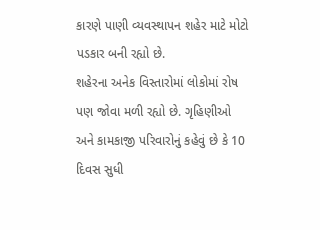કારણે પાણી વ્યવસ્થાપન શહેર માટે મોટો પડકાર બની રહ્યો છે.
શહેરના અનેક વિસ્તારોમાં લોકોમાં રોષ પણ જોવા મળી રહ્યો છે. ગૃહિણીઓ અને કામકાજી પરિવારોનું કહેવું છે કે 10 દિવસ સુધી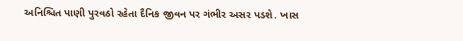અનિશ્ચિત પાણી પુરવઠો રહેતા દૈનિક જીવન પર ગંભીર અસર પડશે. ખાસ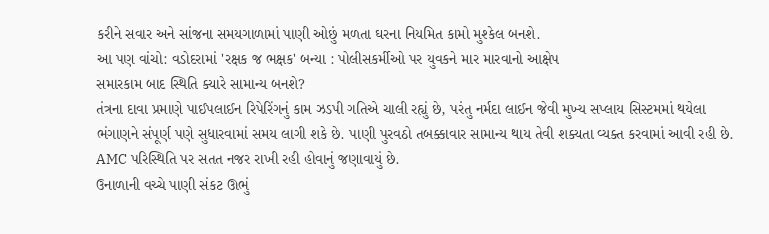કરીને સવાર અને સાંજના સમયગાળામાં પાણી ઓછું મળતા ઘરના નિયમિત કામો મુશ્કેલ બનશે.
આ પણ વાંચો: વડોદરામાં 'રક્ષક જ ભક્ષક' બન્યા : પોલીસકર્મીઓ પર યુવકને માર મારવાનો આક્ષેપ
સમારકામ બાદ સ્થિતિ ક્યારે સામાન્ય બનશે?
તંત્રના દાવા પ્રમાણે પાઈપલાઈન રિપેરિંગનું કામ ઝડપી ગતિએ ચાલી રહ્યું છે, પરંતુ નર્મદા લાઈન જેવી મુખ્ય સપ્લાય સિસ્ટમમાં થયેલા ભંગાણને સંપૂર્ણ પણે સુધારવામાં સમય લાગી શકે છે. પાણી પુરવઠો તબક્કાવાર સામાન્ય થાય તેવી શક્યતા વ્યક્ત કરવામાં આવી રહી છે. AMC પરિસ્થિતિ પર સતત નજર રાખી રહી હોવાનું જણાવાયું છે.
ઉનાળાની વચ્ચે પાણી સંકટ ઊભું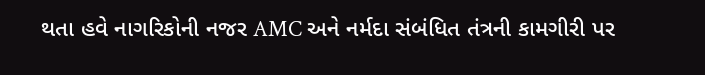થતા હવે નાગરિકોની નજર AMC અને નર્મદા સંબંધિત તંત્રની કામગીરી પર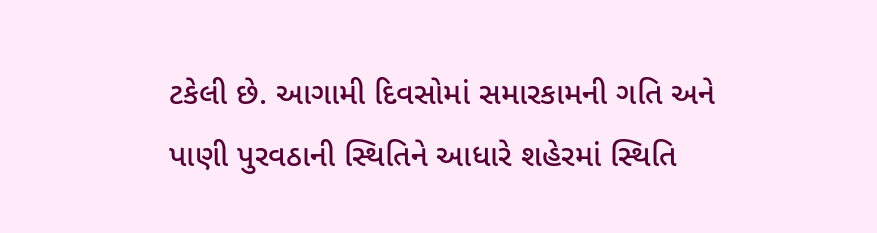ટકેલી છે. આગામી દિવસોમાં સમારકામની ગતિ અને પાણી પુરવઠાની સ્થિતિને આધારે શહેરમાં સ્થિતિ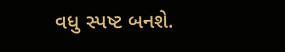વધુ સ્પષ્ટ બનશે.